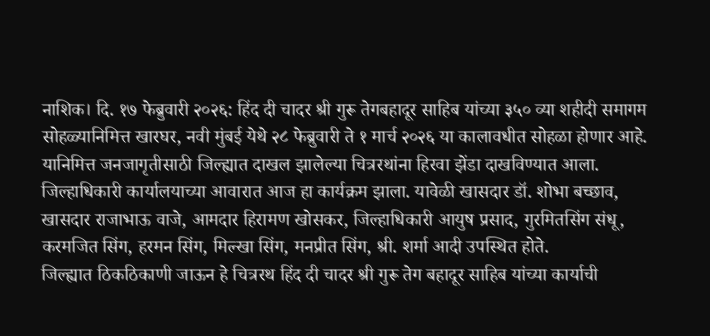नाशिक। दि. १७ फेब्रुवारी २०२६: हिंद दी चादर श्री गुरू तेगबहादूर साहिब यांच्या ३५० व्या शहीदी समागम सोहळ्यानिमित्त खारघर, नवी मुंबई येथे २८ फेब्रुवारी ते १ मार्च २०२६ या कालावधीत सोहळा होणार आहे. यानिमित्त जनजागृतीसाठी जिल्ह्यात दाखल झालेल्या चित्ररथांना हिरवा झेंडा दाखविण्यात आला.
जिल्हाधिकारी कार्यालयाच्या आवारात आज हा कार्यक्रम झाला. यावेळी खासदार डॉ. शोभा बच्छाव, खासदार राजाभाऊ वाजे, आमदार हिरामण खोसकर, जिल्हाधिकारी आयुष प्रसाद, गुरमितसिंग संधू, करमजित सिंग, हरमन सिंग, मिल्खा सिंग, मनप्रीत सिंग, श्री. शर्मा आदी उपस्थित होते.
जिल्ह्यात ठिकठिकाणी जाऊन हे चित्ररथ हिंद दी चादर श्री गुरू तेग बहादूर साहिब यांच्या कार्याची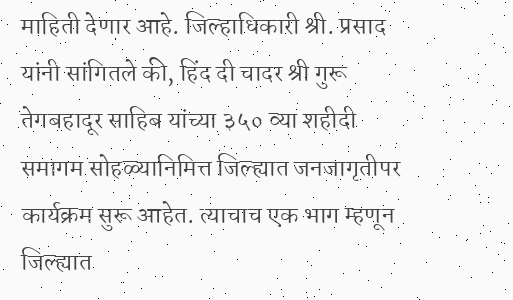माहिती देणार आहे. जिल्हाधिकारी श्री. प्रसाद यांनी सांगितले की, हिंद दी चादर श्री गुरू तेगबहादूर साहिब यांच्या ३५० व्या शहीदी समागम सोहळ्यानिमित्त जिल्ह्यात जनजागृतीपर कार्यक्रम सुरू आहेत. त्याचाच एक भाग म्हणून जिल्ह्यात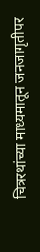चित्ररथांच्या माध्यमातून जनजागृतीपर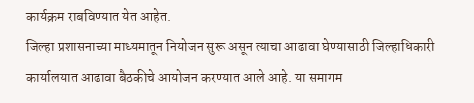कार्यक्रम राबविण्यात येत आहेत.
जिल्हा प्रशासनाच्या माध्यमातून नियोजन सुरू असून त्याचा आढावा घेण्यासाठी जिल्हाधिकारी कार्यालयात आढावा बैठकीचे आयोजन करण्यात आले आहे. या समागम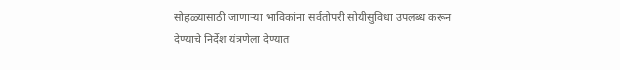सोहळ्यासाठी जाणाऱ्या भाविकांना सर्वतोपरी सोयीसुविधा उपलब्ध करून देण्याचे निर्देश यंत्रणेला देण्यात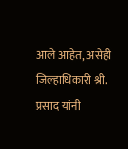आले आहेत, असेही जिल्हाधिकारी श्री. प्रसाद यांनी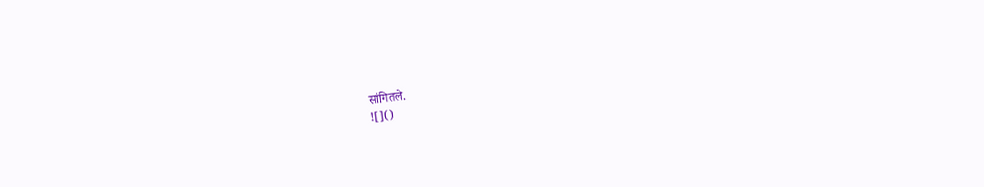सांगितले.
![]()